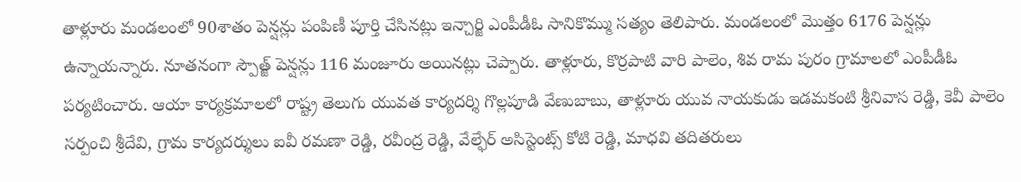తాళ్లూరు మండలంలో 90శాతం పెన్షన్లు పంపిణీ పూర్తి చేసినట్లు ఇన్చార్జి ఎంపీడీఓ సానికొమ్ము సత్యం తెలిపారు. మండలంలో మొత్తం 6176 పెన్షన్లు ఉన్నాయన్నారు. నూతనంగా స్పౌత్జ్ పెన్షన్లు 116 మంజూరు అయినట్లు చెప్పారు. తాళ్లూరు, కొర్రపాటి వారి పాలెం, శివ రామ పురం గ్రామాలలో ఎంపీడీఓ పర్యటించారు. ఆయా కార్యక్రమాలలో రాష్ట్ర తెలుగు యువత కార్యదర్శి గొల్లపూడి వేణుబాబు, తాళ్లూరు యువ నాయకుడు ఇడమకంటి శ్రీనివాస రెడ్డి, కెవీ పాలెం సర్పంచి శ్రీదేవి, గ్రామ కార్యదర్శులు ఐవీ రమణా రెడ్డి, రవీంద్ర రెడ్డి, వేల్ఫేర్ అసిస్టెంట్స్ కోటి రెడ్డి, మాధవి తదితరులు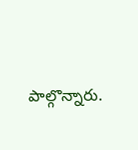పాల్గొన్నారు.